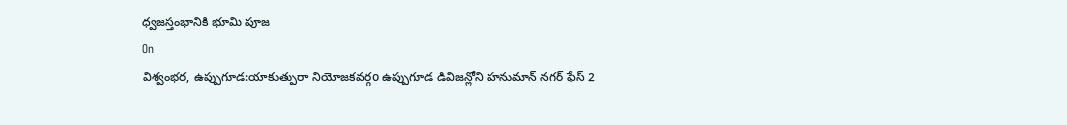ధ్వజస్తంభానికి భూమి పూజ
On
విశ్వంభర, ఉప్పుగూడ:యాకుత్పురా నియోజకవర్గo ఉప్పుగూడ డివిజన్లోని హనుమాన్ నగర్ ఫేస్ 2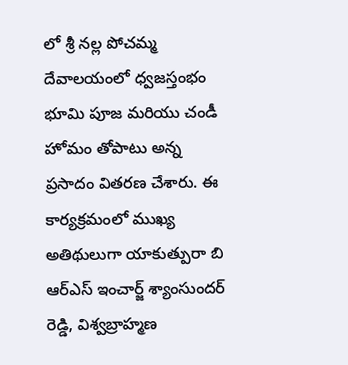లో శ్రీ నల్ల పోచమ్మ దేవాలయంలో ధ్వజస్తంభం భూమి పూజ మరియు చండీ హోమం తోపాటు అన్న ప్రసాదం వితరణ చేశారు. ఈ కార్యక్రమంలో ముఖ్య అతిథులుగా యాకుత్పురా బి ఆర్ఎస్ ఇంచార్జ్ శ్యాంసుందర్ రెడ్డి, విశ్వబ్రాహ్మణ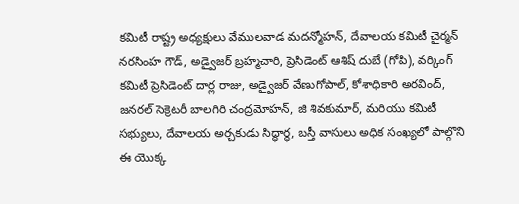కమిటీ రాష్ట్ర అధ్యక్షులు వేములవాడ మదన్మోహన్, దేవాలయ కమిటీ చైర్మన్ నరసింహ గౌడ్, అడ్వైజర్ బ్రహ్మచారి, ప్రెసిడెంట్ ఆశిష్ దుబే (గోపి), వర్కింగ్ కమిటీ ప్రెసిడెంట్ దార్ల రాజు, అడ్వైజర్ వేణుగోపాల్, కోశాధికారి అరవింద్, జనరల్ సెక్రెటరీ బాలగిరి చంద్రమోహన్, జి శివకుమార్, మరియు కమిటీ సభ్యులు, దేవాలయ అర్చకుడు సిద్ధార్థ, బస్తీ వాసులు అధిక సంఖ్యలో పాల్గొని ఈ యొక్క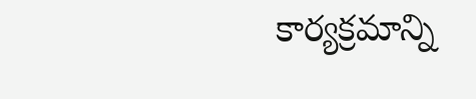కార్యక్రమాన్ని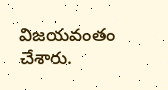విజయవంతం చేశారు.